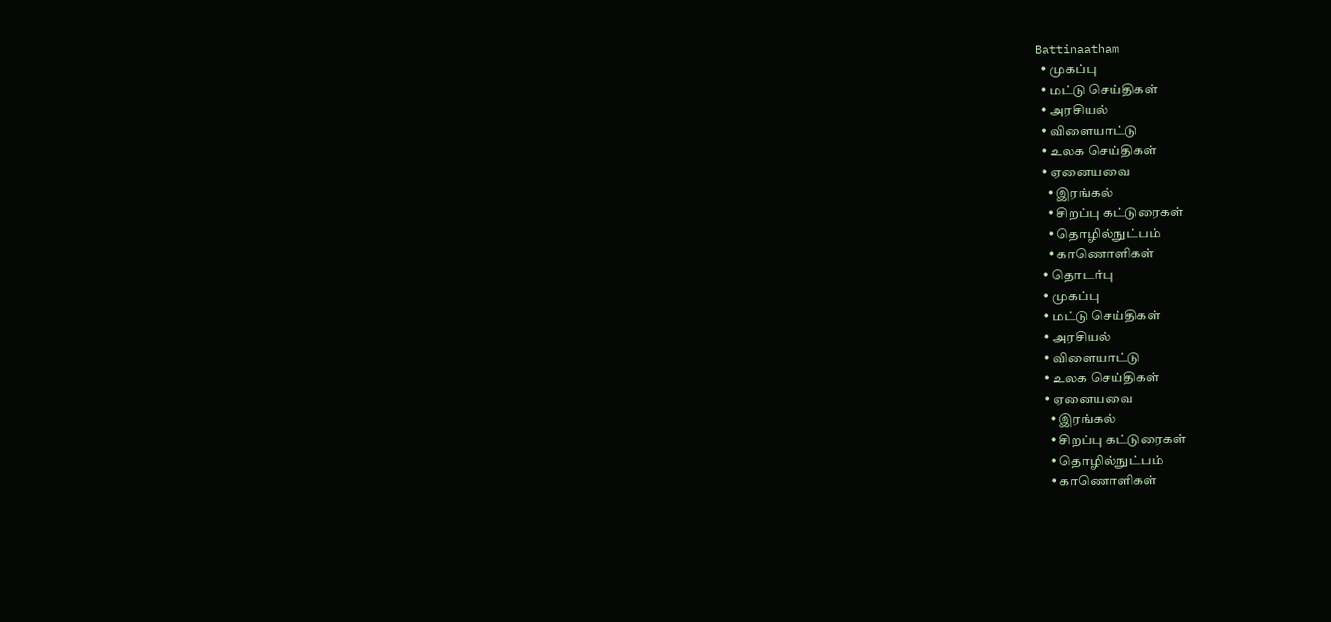Battinaatham
  • முகப்பு
  • மட்டு செய்திகள்
  • அரசியல்
  • விளையாட்டு
  • உலக செய்திகள்
  • ஏனையவை
    • இரங்கல்
    • சிறப்பு கட்டுரைகள்
    • தொழில்நுட்பம்
    • காணொளிகள்
  • தொடர்பு
  • முகப்பு
  • மட்டு செய்திகள்
  • அரசியல்
  • விளையாட்டு
  • உலக செய்திகள்
  • ஏனையவை
    • இரங்கல்
    • சிறப்பு கட்டுரைகள்
    • தொழில்நுட்பம்
    • காணொளிகள்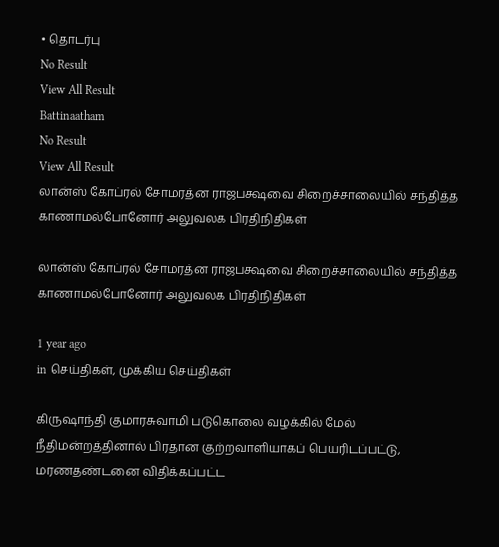• தொடர்பு
No Result
View All Result
Battinaatham
No Result
View All Result
லான்ஸ் கோப்ரல் சோமரத்ன ராஜபக்ஷவை சிறைச்சாலையில் சந்தித்த காணாமல்போனோர் அலுவலக பிரதிநிதிகள்

லான்ஸ் கோப்ரல் சோமரத்ன ராஜபக்ஷவை சிறைச்சாலையில் சந்தித்த காணாமல்போனோர் அலுவலக பிரதிநிதிகள்

1 year ago
in செய்திகள், முக்கிய செய்திகள்

கிருஷாந்தி குமாரசுவாமி படுகொலை வழக்கில் மேல் நீதிமன்றத்தினால் பிரதான குற்றவாளியாகப் பெயரிடப்பட்டு, மரணதண்டனை விதிக்கப்பட்ட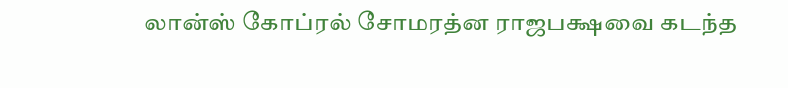லான்ஸ் கோப்ரல் சோமரத்ன ராஜபக்ஷவை கடந்த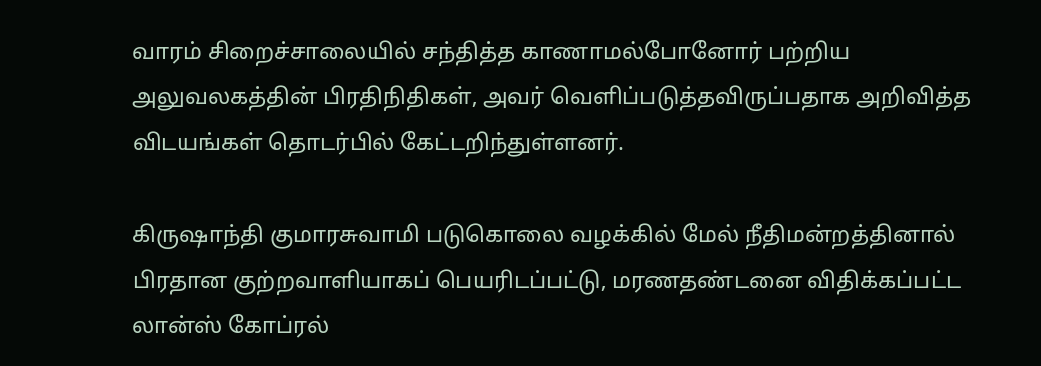வாரம் சிறைச்சாலையில் சந்தித்த காணாமல்போனோர் பற்றிய அலுவலகத்தின் பிரதிநிதிகள், அவர் வெளிப்படுத்தவிருப்பதாக அறிவித்த விடயங்கள் தொடர்பில் கேட்டறிந்துள்ளனர்.

கிருஷாந்தி குமாரசுவாமி படுகொலை வழக்கில் மேல் நீதிமன்றத்தினால் பிரதான குற்றவாளியாகப் பெயரிடப்பட்டு, மரணதண்டனை விதிக்கப்பட்ட லான்ஸ் கோப்ரல்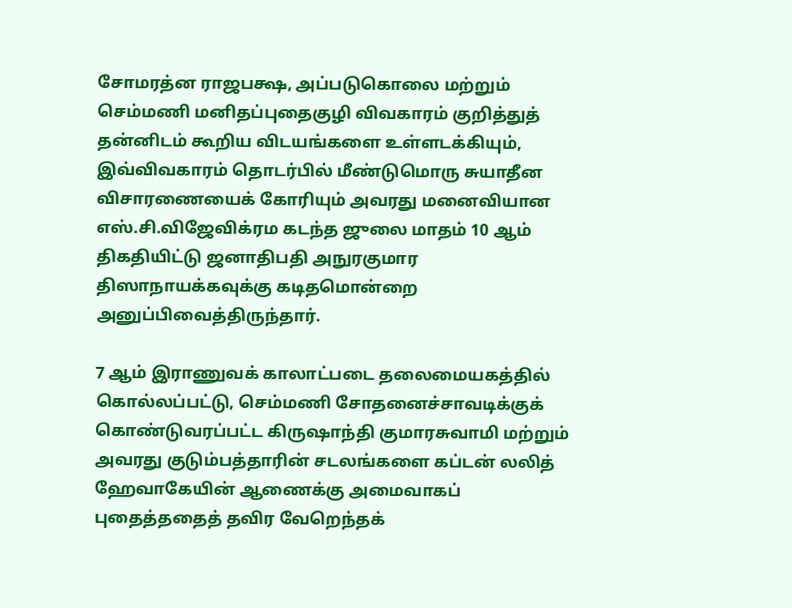சோமரத்ன ராஜபக்ஷ, அப்படுகொலை மற்றும் செம்மணி மனிதப்புதைகுழி விவகாரம் குறித்துத் தன்னிடம் கூறிய விடயங்களை உள்ளடக்கியும், இவ்விவகாரம் தொடர்பில் மீண்டுமொரு சுயாதீன விசாரணையைக் கோரியும் அவரது மனைவியான எஸ்.சி.விஜேவிக்ரம கடந்த ஜுலை மாதம் 10 ஆம் திகதியிட்டு ஜனாதிபதி அநுரகுமார திஸாநாயக்கவுக்கு கடிதமொன்றை அனுப்பிவைத்திருந்தார்.

7 ஆம் இராணுவக் காலாட்படை தலைமையகத்தில் கொல்லப்பட்டு, செம்மணி சோதனைச்சாவடிக்குக் கொண்டுவரப்பட்ட கிருஷாந்தி குமாரசுவாமி மற்றும் அவரது குடும்பத்தாரின் சடலங்களை கப்டன் லலித் ஹேவாகேயின் ஆணைக்கு அமைவாகப் புதைத்ததைத் தவிர வேறெந்தக்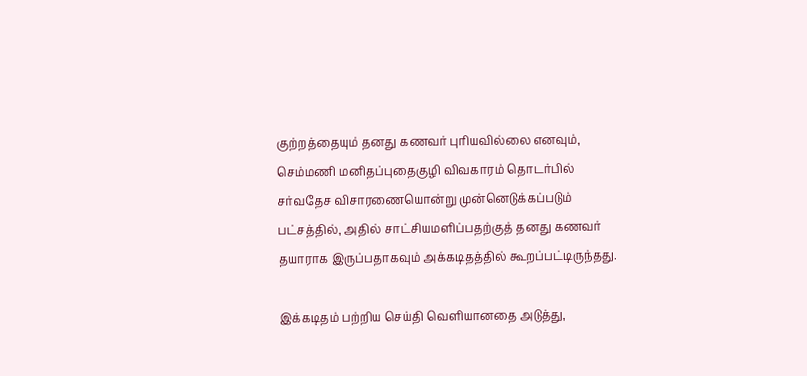குற்றத்தையும் தனது கணவர் புரியவில்லை எனவும், செம்மணி மனிதப்புதைகுழி விவகாரம் தொடர்பில் சர்வதேச விசாரணையொன்று முன்னெடுக்கப்படும் பட்சத்தில், அதில் சாட்சியமளிப்பதற்குத் தனது கணவர் தயாராக இருப்பதாகவும் அக்கடிதத்தில் கூறப்பட்டிருந்தது.

இக்கடிதம் பற்றிய செய்தி வெளியானதை அடுத்து,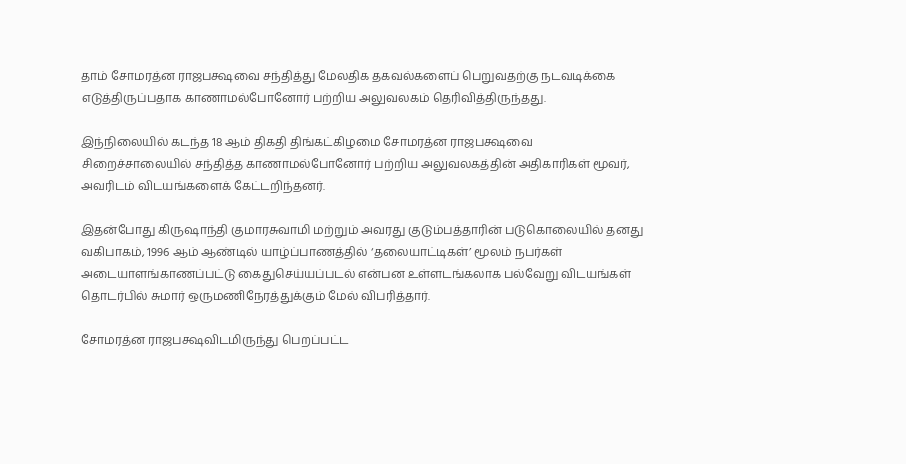தாம் சோமரத்ன ராஜபக்ஷவை சந்தித்து மேலதிக தகவல்களைப் பெறுவதற்கு நடவடிக்கை எடுத்திருப்பதாக காணாமல்போனோர் பற்றிய அலுவலகம் தெரிவித்திருந்தது.

இந்நிலையில் கடந்த 18 ஆம் திகதி திங்கட்கிழமை சோமரத்ன ராஜபக்ஷவை சிறைச்சாலையில் சந்தித்த காணாமல்போனோர் பற்றிய அலுவலகத்தின் அதிகாரிகள் மூவர், அவரிடம் விடயங்களைக் கேட்டறிந்தனர்.

இதன்போது கிருஷாந்தி குமாரசுவாமி மற்றும் அவரது குடும்பத்தாரின் படுகொலையில் தனது வகிபாகம், 1996 ஆம் ஆண்டில் யாழ்ப்பாணத்தில் ‘தலையாட்டிகள்’ மூலம் நபர்கள் அடையாளங்காணப்பட்டு கைதுசெய்யப்படல் என்பன உள்ளடங்கலாக பல்வேறு விடயங்கள் தொடர்பில் சுமார் ஒருமணிநேரத்துக்கும் மேல் விபரித்தார்.

சோமரத்ன ராஜபக்ஷவிடமிருந்து பெறப்பட்ட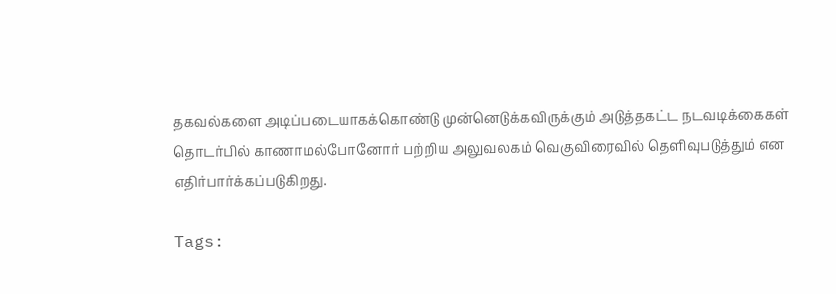தகவல்களை அடிப்படையாகக்கொண்டு முன்னெடுக்கவிருக்கும் அடுத்தகட்ட நடவடிக்கைகள் தொடர்பில் காணாமல்போனோர் பற்றிய அலுவலகம் வெகுவிரைவில் தெளிவுபடுத்தும் என எதிர்பார்க்கப்படுகிறது.

Tags: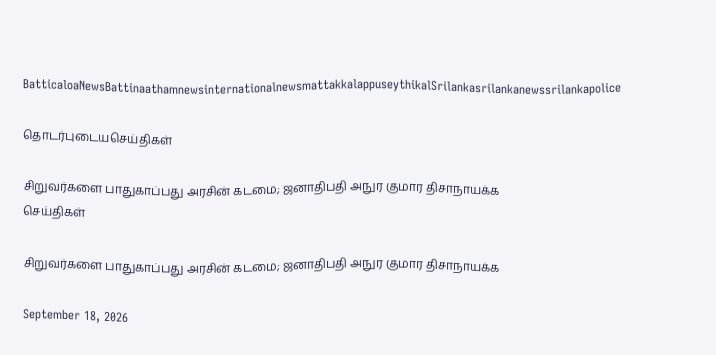BatticaloaNewsBattinaathamnewsinternationalnewsmattakkalappuseythikalSrilankasrilankanewssrilankapolice

தொடர்புடையசெய்திகள்

சிறுவர்களை பாதுகாப்பது அரசின் கடமை; ஜனாதிபதி அநுர குமார திசாநாயக்க
செய்திகள்

சிறுவர்களை பாதுகாப்பது அரசின் கடமை; ஜனாதிபதி அநுர குமார திசாநாயக்க

September 18, 2026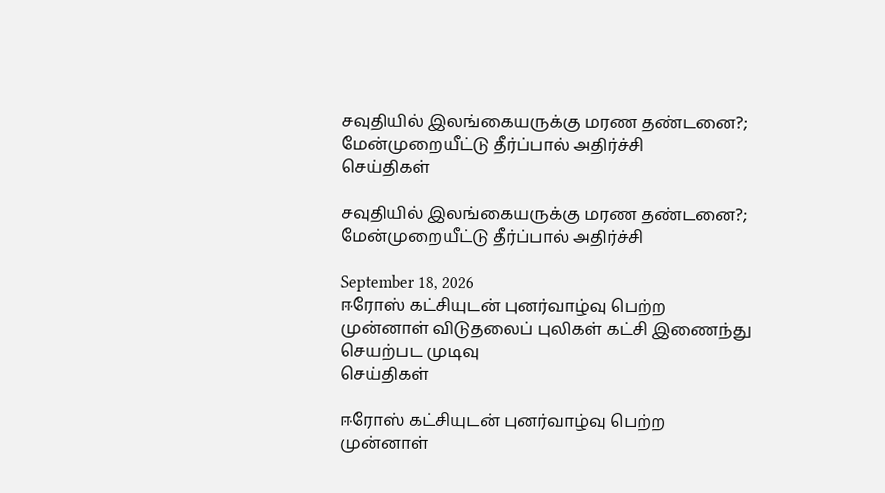சவுதியில் இலங்கையருக்கு மரண தண்டனை?; மேன்முறையீட்டு தீர்ப்பால் அதிர்ச்சி
செய்திகள்

சவுதியில் இலங்கையருக்கு மரண தண்டனை?; மேன்முறையீட்டு தீர்ப்பால் அதிர்ச்சி

September 18, 2026
ஈரோஸ் கட்சியுடன் புனர்வாழ்வு பெற்ற முன்னாள் விடுதலைப் புலிகள் கட்சி இணைந்து செயற்பட முடிவு
செய்திகள்

ஈரோஸ் கட்சியுடன் புனர்வாழ்வு பெற்ற முன்னாள்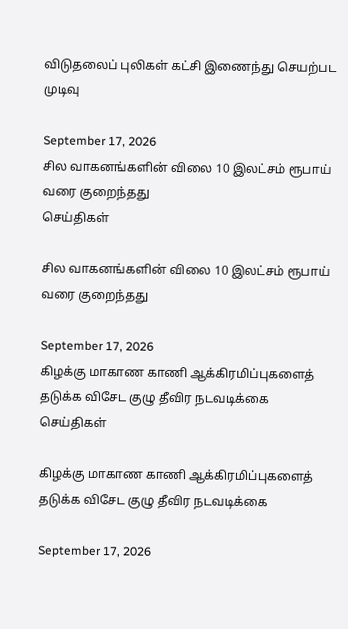விடுதலைப் புலிகள் கட்சி இணைந்து செயற்பட முடிவு

September 17, 2026
சில வாகனங்களின் விலை 10 இலட்சம் ரூபாய் வரை குறைந்தது
செய்திகள்

சில வாகனங்களின் விலை 10 இலட்சம் ரூபாய் வரை குறைந்தது

September 17, 2026
கிழக்கு மாகாண காணி ஆக்கிரமிப்புகளைத் தடுக்க விசேட குழு தீவிர நடவடிக்கை
செய்திகள்

கிழக்கு மாகாண காணி ஆக்கிரமிப்புகளைத் தடுக்க விசேட குழு தீவிர நடவடிக்கை

September 17, 2026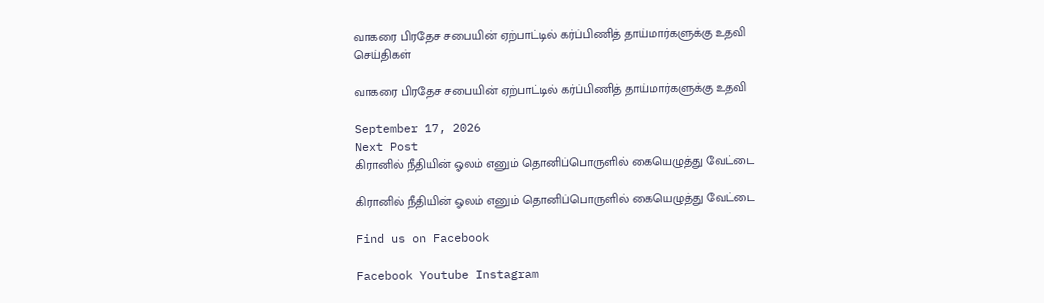வாகரை பிரதேச சபையின் ஏற்பாட்டில் கர்ப்பிணித் தாய்மார்களுக்கு உதவி
செய்திகள்

வாகரை பிரதேச சபையின் ஏற்பாட்டில் கர்ப்பிணித் தாய்மார்களுக்கு உதவி

September 17, 2026
Next Post
கிரானில் நீதியின் ஓலம் எனும் தொனிப்பொருளில் கையெழுத்து வேட்டை

கிரானில் நீதியின் ஓலம் எனும் தொனிப்பொருளில் கையெழுத்து வேட்டை

Find us on Facebook

Facebook Youtube Instagram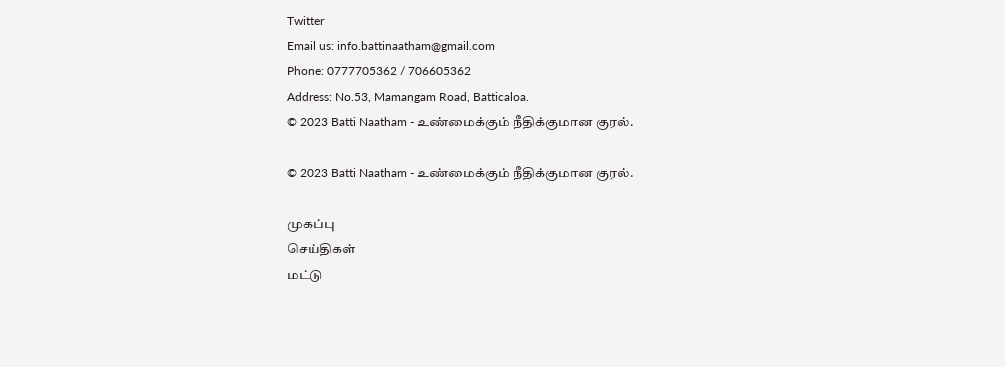Twitter
Email us: info.battinaatham@gmail.com
Phone: 0777705362 / 706605362
Address: No.53, Mamangam Road, Batticaloa.
© 2023 Batti Naatham - உண்மைக்கும் நீதிக்குமான குரல்.

© 2023 Batti Naatham - உண்மைக்கும் நீதிக்குமான குரல்.

முகப்பு
செய்திகள்
மட்டு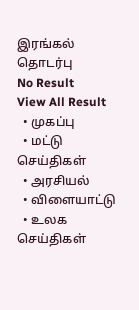இரங்கல்
தொடர்பு
No Result
View All Result
  • முகப்பு
  • மட்டு செய்திகள்
  • அரசியல்
  • விளையாட்டு
  • உலக செய்திகள்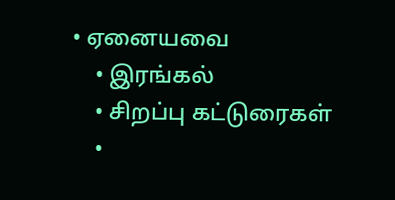• ஏனையவை
    • இரங்கல்
    • சிறப்பு கட்டுரைகள்
    •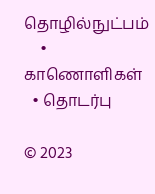தொழில்நுட்பம்
    • காணொளிகள்
  • தொடர்பு

© 2023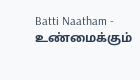Batti Naatham - உண்மைக்கும்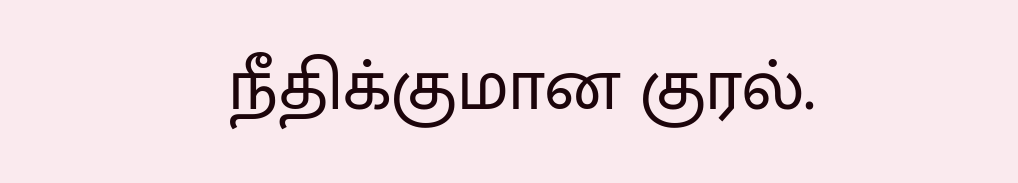நீதிக்குமான குரல்.